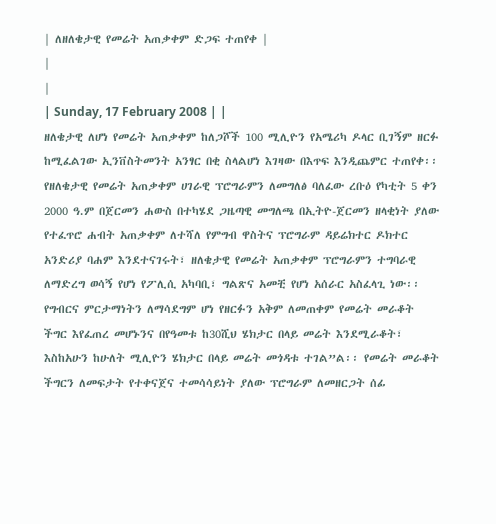| ለዘለቄታዊ የመሬት አጠቃቀም ድጋፍ ተጠየቀ |
|
|
| Sunday, 17 February 2008 | |
ዘለቄታዊ ለሆነ የመሬት አጠቃቀም ከለጋሾች 100 ሚሊዮን የአሜሪካ ዶላር ቢገኝም ዘርፉ ከሚፈልገው ኢንቨስትመንት አንፃር በቂ ስላልሆነ እገዛው በእጥፍ እንዲጨምር ተጠየቀ፡፡የዘለቄታዊ የመሬት አጠቃቀም ሀገራዊ ፕሮግራምን ለመግለፅ ባለፈው ረቡዕ የካቲት 5 ቀን 2000 ዓ.ም በጀርመን ሐውስ በተካሄደ ጋዜጣዊ መግለጫ በኢትዮ-ጀርመን ዘላቂነት ያለው የተፈጥሮ ሐብት አጠቃቀም ለተሻለ የምግብ ዋስትና ፕሮግራም ዳይሬክተር ዶክተር አንድሪያ ባሐም እንደተናገሩት፣ ዘለቄታዊ የመሬት አጠቃቀም ፕሮግራምን ተግባራዊ ለማድረግ ወሳኝ የሆነ የፖሊሲ አካባቢ፣ ግልጽና አመቺ የሆነ አሰራር አስፈላጊ ነው፡፡ የግብርና ምርታማነትን ለማሳደግም ሆነ የዘርፉን አቅም ለመጠቀም የመሬት መራቆት ችግር እየፈጠረ መሆኑንና በየዓመቱ ከ30ሺህ ሄክታር በላይ መሬት እንደሚራቆት፣ እስከአሁን ከሁለት ሚሊዮን ሄክታር በላይ መሬት መጎዳቱ ተገል”ል፡፡ የመሬት መራቆት ችግርን ለመፍታት የተቀናጀና ተመሳሳይነት ያለው ፕሮግራም ለመዘርጋት ሰፊ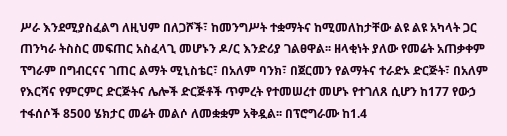ሥራ እንደሚያስፈልግ ለዚህም በለጋሾች፣ ከመንግሥት ተቋማትና ከሚመለከታቸው ልዩ ልዩ አካላት ጋር ጠንካራ ትስስር መፍጠር አስፈላጊ መሆኑን ዶ/ር እንድሪያ ገልፀዋል፡፡ ዘላቂነት ያለው የመሬት አጠቃቀም ፕግራም በግብርናና ገጠር ልማት ሚኒስቴር፣ በአለም ባንክ፣ በጀርመን የልማትና ተራድኦ ድርጅት፣ በአለም የእርሻና የምርምር ድርጅትና ሌሎች ድርጅቶች ጥምረት የተመሠረተ መሆኑ የተገለጸ ሲሆን ከ177 የውኃ ተፋሰሶች 8500 ሄክታር መሬት መልሶ ለመቋቋም አቅዷል፡፡ በፕሮግራሙ ከ1.4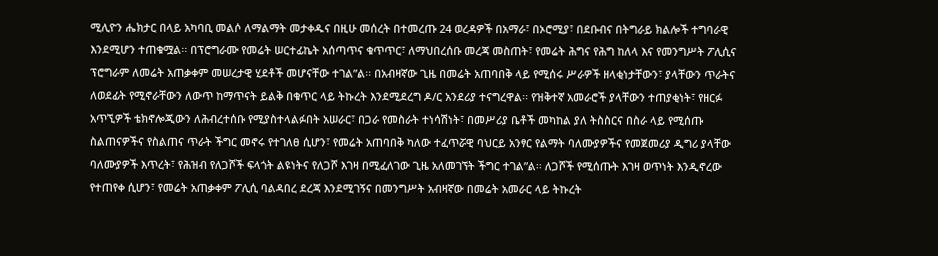ሚሊዮን ሔክታር በላይ አካባቢ መልሶ ለማልማት መታቀዱና በዚሁ መሰረት በተመረጡ 24 ወረዳዎች በአማራ፣ በኦሮሚያ፣ በደቡብና በትግራይ ክልሎች ተግባራዊ እንደሚሆን ተጠቁሟል፡፡ በፕሮግራሙ የመሬት ሠርተፊኬት አሰጣጥና ቁጥጥር፣ ለማህበረሰቡ መረጃ መስጠት፣ የመሬት ሕግና የሕግ ከለላ እና የመንግሥት ፖሊሲና ፕሮግራም ለመሬት አጠቃቀም መሠረታዊ ሂደቶች መሆናቸው ተገል”ል፡፡ በአብዛኛው ጊዜ በመሬት አጠባበቅ ላይ የሚሰሩ ሥራዎች ዘላቂነታቸውን፣ ያላቸውን ጥራትና ለወደፊት የሚኖራቸውን ለውጥ ከማጥናት ይልቅ በቁጥር ላይ ትኩረት እንደሚደረግ ዶ/ር አንደሪያ ተናግረዋል፡፡ የዝቅተኛ አመራሮች ያላቸውን ተጠያቂነት፣ የዘርፉ አጥኚዎች ቴክኖሎጂውን ለሕብረተሰቡ የሚያስተላልፉበት አሠራር፣ በጋራ የመስራት ተነሳሽነት፣ በመሥሪያ ቤቶች መካከል ያለ ትስስርና በስራ ላይ የሚሰጡ ስልጠናዎችና የስልጠና ጥራት ችግር መኖሩ የተገለፀ ሲሆን፣ የመሬት አጠባበቅ ካለው ተፈጥሯዊ ባህርይ አንፃር የልማት ባለሙያዎችና የመጀመሪያ ዲግሪ ያላቸው ባለሙያዎች እጥረት፣ የሕዝብ የለጋሾች ፍላጎት ልዩነትና የለጋሾ እገዛ በሚፈለገው ጊዜ አለመገኘት ችግር ተገል”ል፡፡ ለጋሾች የሚሰጡት እገዛ ወጥነት እንዲኖረው የተጠየቀ ሲሆን፣ የመሬት አጠቃቀም ፖሊሲ ባልዳበረ ደረጃ እንደሚገኝና በመንግሥት አብዛኛው በመሬት አመራር ላይ ትኩረት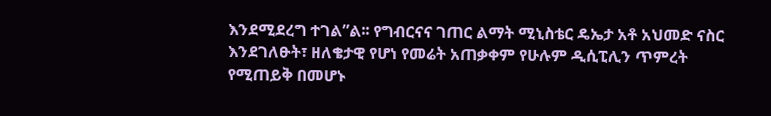እንደሚደረግ ተገል”ል፡፡ የግብርናና ገጠር ልማት ሚኒስቴር ዴኤታ አቶ አህመድ ናስር እንደገለፁት፣ ዘለቄታዊ የሆነ የመሬት አጠቃቀም የሁሉም ዲሲፒሊን ጥምረት የሚጠይቅ በመሆኑ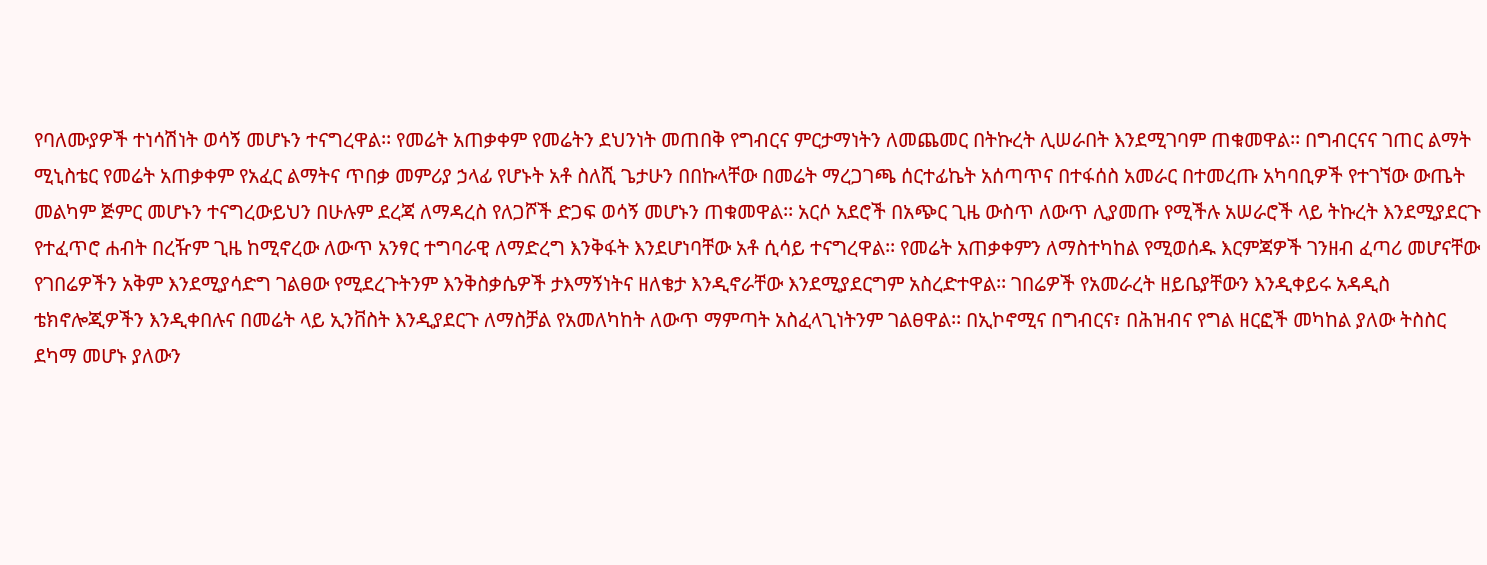የባለሙያዎች ተነሳሽነት ወሳኝ መሆኑን ተናግረዋል፡፡ የመሬት አጠቃቀም የመሬትን ደህንነት መጠበቅ የግብርና ምርታማነትን ለመጨመር በትኩረት ሊሠራበት እንደሚገባም ጠቁመዋል፡፡ በግብርናና ገጠር ልማት ሚኒስቴር የመሬት አጠቃቀም የአፈር ልማትና ጥበቃ መምሪያ ኃላፊ የሆኑት አቶ ስለሺ ጌታሁን በበኩላቸው በመሬት ማረጋገጫ ሰርተፊኬት አሰጣጥና በተፋሰስ አመራር በተመረጡ አካባቢዎች የተገኘው ውጤት መልካም ጅምር መሆኑን ተናግረውይህን በሁሉም ደረጃ ለማዳረስ የለጋሾች ድጋፍ ወሳኝ መሆኑን ጠቁመዋል፡፡ አርሶ አደሮች በአጭር ጊዜ ውስጥ ለውጥ ሊያመጡ የሚችሉ አሠራሮች ላይ ትኩረት እንደሚያደርጉ የተፈጥሮ ሐብት በረዥም ጊዜ ከሚኖረው ለውጥ አንፃር ተግባራዊ ለማድረግ እንቅፋት እንደሆነባቸው አቶ ሲሳይ ተናግረዋል፡፡ የመሬት አጠቃቀምን ለማስተካከል የሚወሰዱ እርምጃዎች ገንዘብ ፈጣሪ መሆናቸው የገበሬዎችን አቅም እንደሚያሳድግ ገልፀው የሚደረጉትንም እንቅስቃሴዎች ታእማኝነትና ዘለቄታ እንዲኖራቸው እንደሚያደርግም አስረድተዋል፡፡ ገበሬዎች የአመራረት ዘይቤያቸውን እንዲቀይሩ አዳዲስ ቴክኖሎጂዎችን እንዲቀበሉና በመሬት ላይ ኢንቨስት እንዲያደርጉ ለማስቻል የአመለካከት ለውጥ ማምጣት አስፈላጊነትንም ገልፀዋል፡፡ በኢኮኖሚና በግብርና፣ በሕዝብና የግል ዘርፎች መካከል ያለው ትስስር ደካማ መሆኑ ያለውን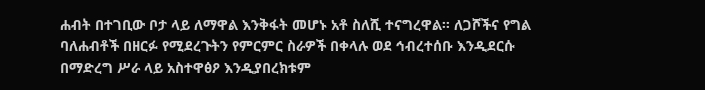ሐብት በተገቢው ቦታ ላይ ለማዋል እንቅፋት መሆኑ አቶ ስለሺ ተናግረዋል፡፡ ለጋሾችና የግል ባለሐብቶች በዘርፉ የሚደረጉትን የምርምር ስራዎች በቀላሉ ወደ ኅብረተሰቡ እንዲደርሱ በማድረግ ሥራ ላይ አስተዋፅዖ እንዲያበረክቱም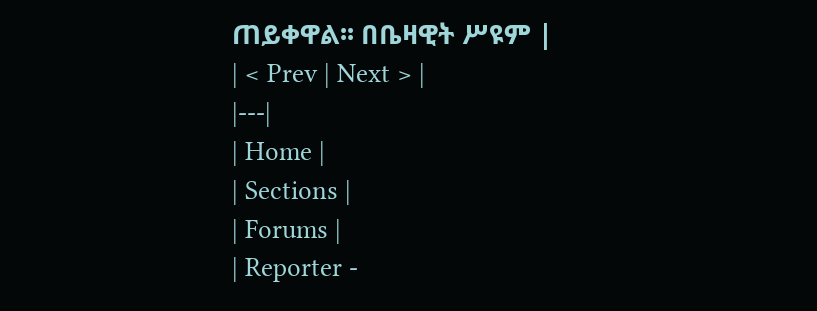ጠይቀዋል፡፡ በቤዛዊት ሥዩም |
| < Prev | Next > |
|---|
| Home |
| Sections |
| Forums |
| Reporter -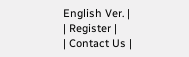English Ver. |
| Register |
| Contact Us |